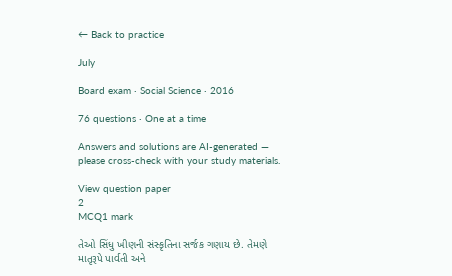← Back to practice

July

Board exam · Social Science · 2016

76 questions · One at a time

Answers and solutions are AI-generated — please cross-check with your study materials.

View question paper
2
MCQ1 mark

તેઓ સિંધુ ખીણની સંસ્કૃતિના સર્જક ગણાય છે. તેમણે માતૃરૂપે પાર્વતી અને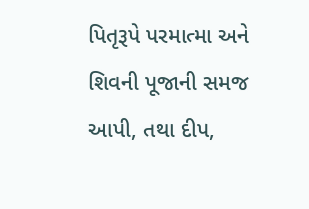પિતૃરૂપે પરમાત્મા અને શિવની પૂજાની સમજ આપી, તથા દીપ,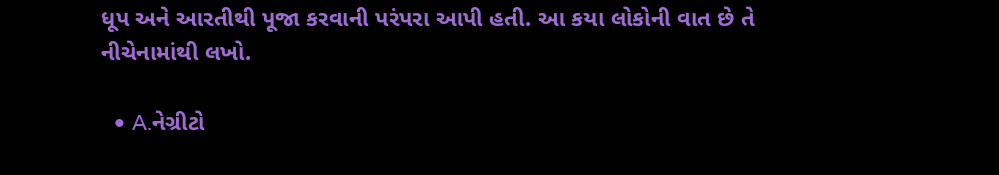ધૂપ અને આરતીથી પૂજા કરવાની પરંપરા આપી હતી. આ કયા લોકોની વાત છે તે નીચેનામાંથી લખો.

  • A.નેગ્રીટો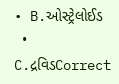• B.ઓસ્ટ્રેલોઈડ
  • C.દ્રવિડCorrect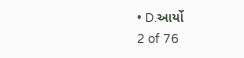• D.આર્યો
2 of 76